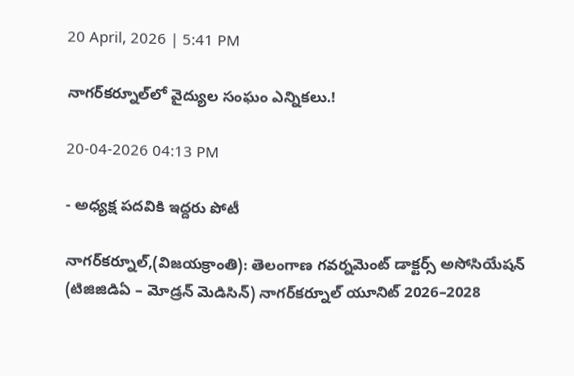20 April, 2026 | 5:41 PM

నాగర్‌కర్నూల్‌లో వైద్యుల సంఘం ఎన్నికలు.!

20-04-2026 04:13 PM

- అధ్యక్ష పదవికి ఇద్దరు పోటీ

నాగర్‌కర్నూల్,(విజయక్రాంతి): తెలంగాణ గవర్నమెంట్ డాక్టర్స్ అసోసియేషన్ (టిజిజిడిఏ – మోడ్రన్ మెడిసిన్) నాగర్‌కర్నూల్ యూనిట్‌ 2026–2028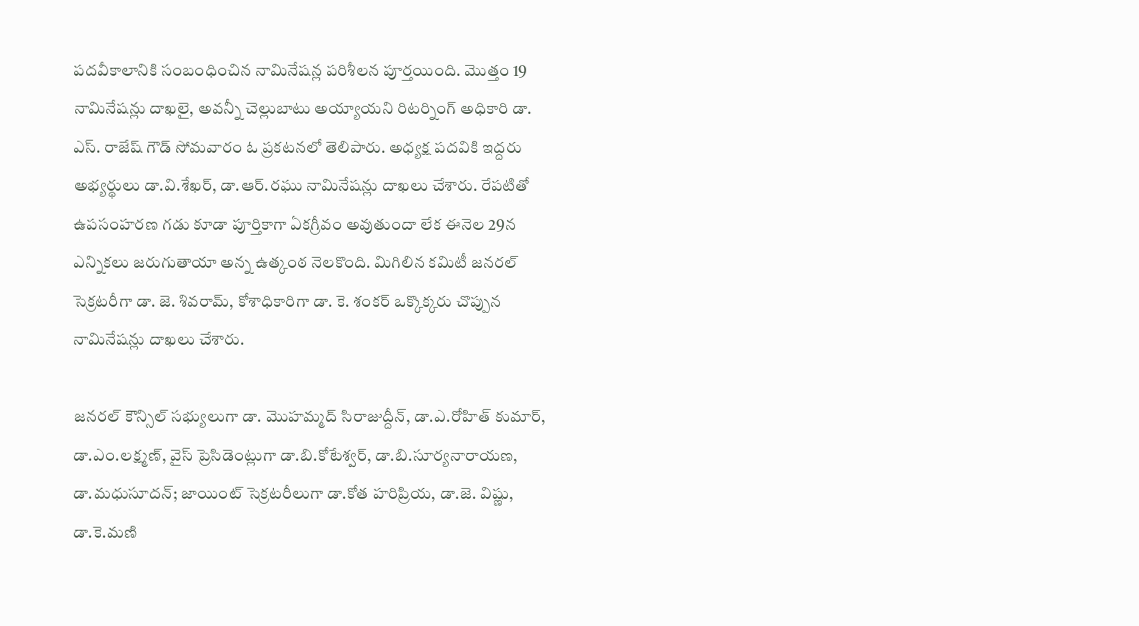పదవీకాలానికి సంబంధించిన నామినేషన్ల పరిశీలన పూర్తయింది. మొత్తం 19 నామినేషన్లు దాఖలై, అవన్నీ చెల్లుబాటు అయ్యాయని రిటర్నింగ్ అధికారి డా. ఎస్. రాజేష్ గౌడ్ సోమవారం ఓ ప్రకటనలో తెలిపారు. అధ్యక్ష పదవికి ఇద్దరు అభ్యర్థులు డా.వి.శేఖర్, డా.ఆర్.రఘు నామినేషన్లు దాఖలు చేశారు. రేపటితో ఉపసంహరణ గడు కూడా పూర్తికాగా ఏకగ్రీవం అవుతుందా లేక ఈనెల 29న ఎన్నికలు జరుగుతాయా అన్న ఉత్కంఠ నెలకొంది. మిగిలిన కమిటీ జనరల్ సెక్రటరీగా డా. జె. శివరామ్, కోశాధికారిగా డా. కె. శంకర్ ఒక్కొక్కరు చొప్పున నామినేషన్లు దాఖలు చేశారు.

జనరల్ కౌన్సిల్ సభ్యులుగా డా. మొహమ్మద్ సిరాజుద్దీన్, డా.ఎ.రోహిత్ కుమార్, డా.ఎం.లక్ష్మణ్, వైస్ ప్రెసిడెంట్లుగా డా.బి.కోటేశ్వర్, డా.బి.సూర్యనారాయణ, డా.మధుసూదన్; జాయింట్ సెక్రటరీలుగా డా.కోత హరిప్రియ, డా.జె. విష్ణు, డా.కె.మణి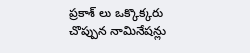ప్రకాశ్ లు ఒక్కొక్కరు చొప్పున నామినేషన్లు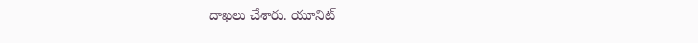దాఖలు చేశారు. యూనిట్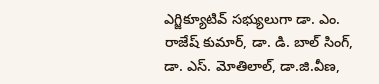ఎగ్జిక్యూటివ్ సభ్యులుగా డా. ఎం. రాజేష్ కుమార్, డా. డి. బాల్ సింగ్, డా. ఎస్. మోతిలాల్, డా.జి.వీణ,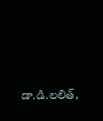డా.డి.లలిత్,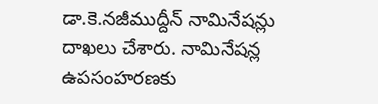డా.కె.నజీముద్దీన్ నామినేషన్లు దాఖలు చేశారు. నామినేషన్ల ఉపసంహరణకు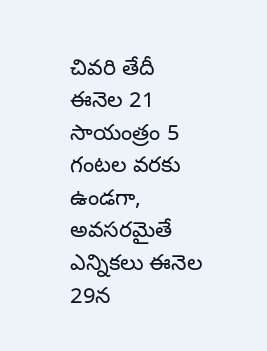చివరి తేదీ ఈనెల 21 సాయంత్రం 5 గంటల వరకు ఉండగా, అవసరమైతే ఎన్నికలు ఈనెల 29న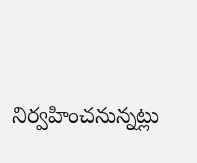నిర్వహించనున్నట్లు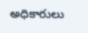అధికారులు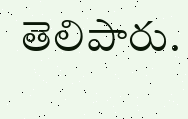తెలిపారు.